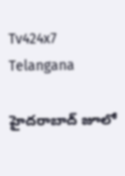Tv424x7
Telangana

హైదరాబాద్‌ జూలో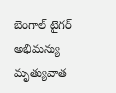బెంగాల్ టైగర్ అభిమన్యు మృత్యువాత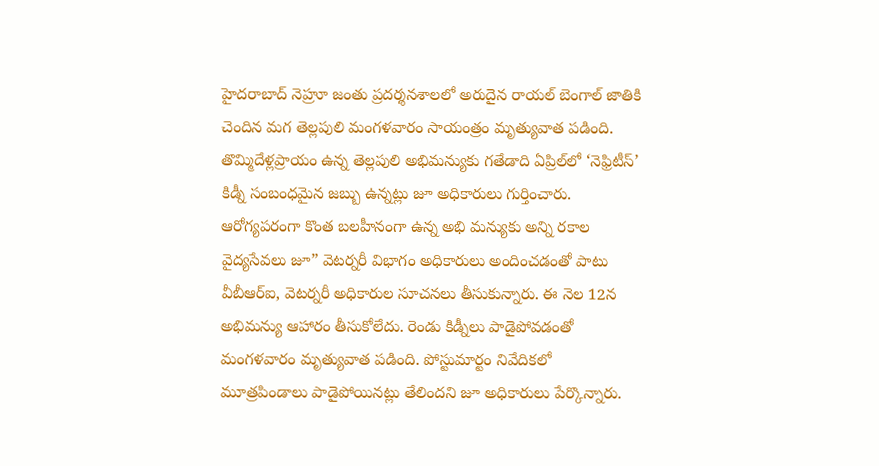హైదరాబాద్‌ నెహ్రూ జంతు ప్రదర్శనశాలలో అరుదైన రాయల్‌ బెంగాల్‌ జాతికి చెందిన మగ తెల్లపులి మంగళవారం సాయంత్రం మృత్యువాత పడింది. తొమ్మిదేళ్లప్రాయం ఉన్న తెల్లపులి అభిమన్యుకు గతేడాది ఏప్రిల్‌లో ‘నెఫ్రిటీస్‌’ కిడ్నీ సంబంధమైన జబ్బు ఉన్నట్లు జూ అధికారులు గుర్తించారు. ఆరోగ్యపరంగా కొంత బలహీనంగా ఉన్న అభి మన్యుకు అన్ని రకాల వైద్యసేవలు జూ” వెటర్నరీ విభాగం అధికారులు అందించడంతో పాటు వీబీఆర్‌ఐ, వెటర్నరీ అధికారుల సూచనలు తీసుకున్నారు. ఈ నెల 12న అభిమన్యు ఆహారం తీసుకోలేదు. రెండు కిడ్నీలు పాడైపోవడంతో మంగళవారం మృత్యువాత పడింది. పోస్టుమార్టం నివేదికలో మూత్రపిండాలు పాడైపోయినట్లు తేలిందని జూ అధికారులు పేర్కొన్నారు.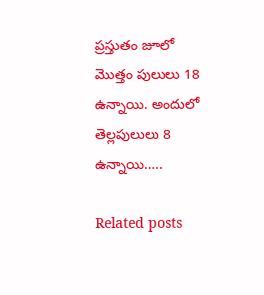ప్రస్తుతం జూలో మొత్తం పులులు 18 ఉన్నాయి. అందులో తెల్లపులులు 8 ఉన్నాయి…..

Related posts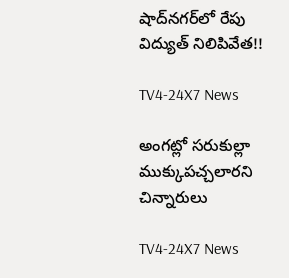షాద్‌నగర్‌లో రేపు విద్యుత్ నిలిపివేత!!

TV4-24X7 News

అంగట్లో సరుకుల్లా ముక్కుపచ్చలారని చిన్నారులు

TV4-24X7 News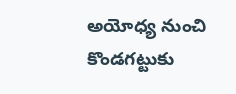అయోధ్య నుంచి కొండగట్టుకు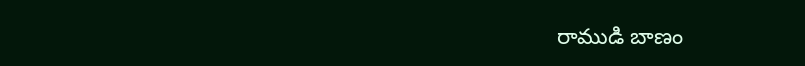రాముడి బాణం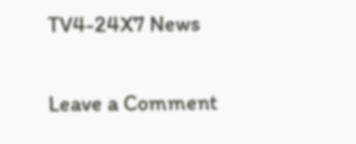TV4-24X7 News

Leave a Comment